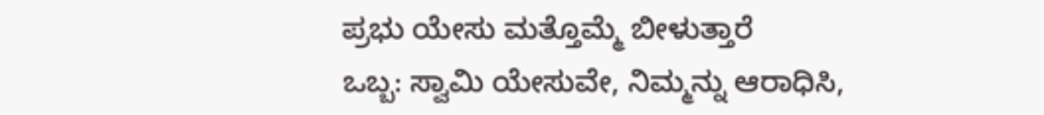ಪ್ರಭು ಯೇಸು ಮತ್ತೊಮ್ಮೆ ಬೀಳುತ್ತಾರೆ
ಒಬ್ಬ: ಸ್ವಾಮಿ ಯೇಸುವೇ, ನಿಮ್ಮನ್ನು ಆರಾಧಿಸಿ,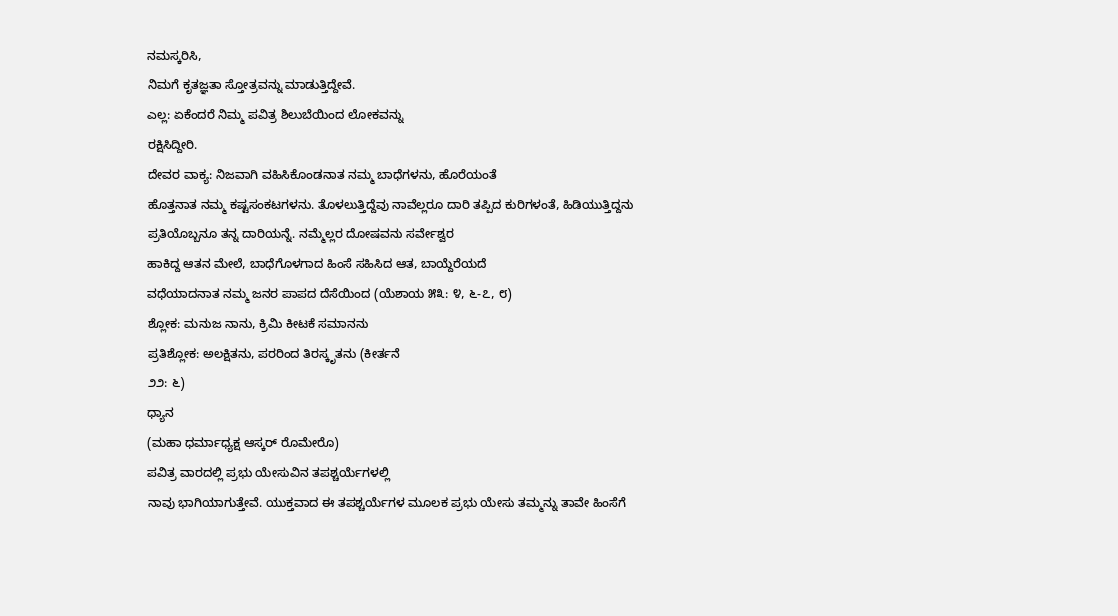ನಮಸ್ಕರಿಸಿ,
ನಿಮಗೆ ಕೃತಜ್ಞತಾ ಸ್ತೋತ್ರವನ್ನು ಮಾಡುತ್ತಿದ್ದೇವೆ.
ಎಲ್ಲ: ಏಕೆಂದರೆ ನಿಮ್ಮ ಪವಿತ್ರ ಶಿಲುಬೆಯಿಂದ ಲೋಕವನ್ನು
ರಕ್ಷಿಸಿದ್ದೀರಿ.
ದೇವರ ವಾಕ್ಯ: ನಿಜವಾಗಿ ವಹಿಸಿಕೊಂಡನಾತ ನಮ್ಮ ಬಾಧೆಗಳನು, ಹೊರೆಯಂತೆ
ಹೊತ್ತನಾತ ನಮ್ಮ ಕಷ್ಟಸಂಕಟಗಳನು. ತೊಳಲುತ್ತಿದ್ದೆವು ನಾವೆಲ್ಲರೂ ದಾರಿ ತಪ್ಪಿದ ಕುರಿಗಳಂತೆ, ಹಿಡಿಯುತ್ತಿದ್ದನು
ಪ್ರತಿಯೊಬ್ಬನೂ ತನ್ನ ದಾರಿಯನ್ನೆ. ನಮ್ಮೆಲ್ಲರ ದೋಷವನು ಸರ್ವೇಶ್ವರ
ಹಾಕಿದ್ದ ಆತನ ಮೇಲೆ, ಬಾಧೆಗೊಳಗಾದ ಹಿಂಸೆ ಸಹಿಸಿದ ಆತ, ಬಾಯ್ದೆರೆಯದೆ
ವಧೆಯಾದನಾತ ನಮ್ಮ ಜನರ ಪಾಪದ ದೆಸೆಯಿಂದ (ಯೆಶಾಯ ೫೩: ೪, ೬-೭, ೮)
ಶ್ಲೋಕ: ಮನುಜ ನಾನು, ಕ್ರಿಮಿ ಕೀಟಕೆ ಸಮಾನನು
ಪ್ರತಿಶ್ಲೋಕ: ಅಲಕ್ಷಿತನು, ಪರರಿಂದ ತಿರಸ್ಕೃತನು (ಕೀರ್ತನೆ
೨೨: ೬)
ಧ್ಯಾನ
(ಮಹಾ ಧರ್ಮಾಧ್ಯಕ್ಷ ಆಸ್ಕರ್ ರೊಮೇರೊ)
ಪವಿತ್ರ ವಾರದಲ್ಲಿ ಪ್ರಭು ಯೇಸುವಿನ ತಪಶ್ಚರ್ಯೆಗಳಲ್ಲಿ
ನಾವು ಭಾಗಿಯಾಗುತ್ತೇವೆ. ಯುಕ್ತವಾದ ಈ ತಪಶ್ಚರ್ಯೆಗಳ ಮೂಲಕ ಪ್ರಭು ಯೇಸು ತಮ್ಮನ್ನು ತಾವೇ ಹಿಂಸೆಗೆ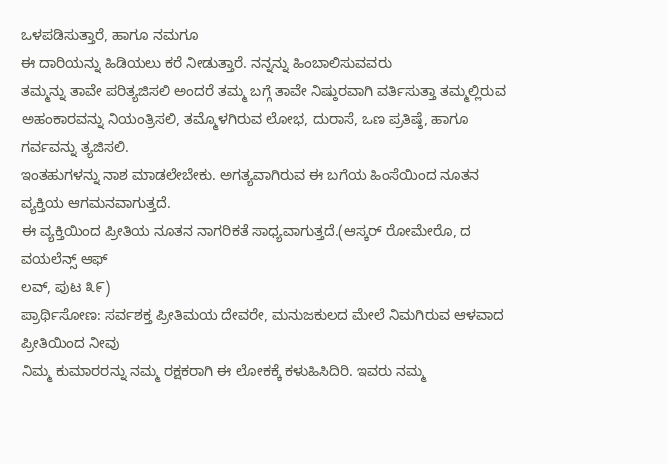ಒಳಪಡಿಸುತ್ತಾರೆ, ಹಾಗೂ ನಮಗೂ
ಈ ದಾರಿಯನ್ನು ಹಿಡಿಯಲು ಕರೆ ನೀಡುತ್ತಾರೆ. ನನ್ನನ್ನು ಹಿಂಬಾಲಿಸುವವರು
ತಮ್ಮನ್ನು ತಾವೇ ಪರಿತ್ಯಜಿಸಲಿ ಅಂದರೆ ತಮ್ಮ ಬಗ್ಗೆ ತಾವೇ ನಿಷ್ಠುರವಾಗಿ ವರ್ತಿಸುತ್ತಾ ತಮ್ಮಲ್ಲಿರುವ
ಅಹಂಕಾರವನ್ನು ನಿಯಂತ್ರಿಸಲಿ, ತಮ್ಮೊಳಗಿರುವ ಲೋಭ, ದುರಾಸೆ, ಒಣ ಪ್ರತಿಷ್ಠೆ, ಹಾಗೂ ಗರ್ವವನ್ನು ತ್ಯಜಿಸಲಿ.
ಇಂತಹುಗಳನ್ನು ನಾಶ ಮಾಡಲೇಬೇಕು. ಅಗತ್ಯವಾಗಿರುವ ಈ ಬಗೆಯ ಹಿಂಸೆಯಿಂದ ನೂತನ ವ್ಯಕ್ತಿಯ ಆಗಮನವಾಗುತ್ತದೆ.
ಈ ವ್ಯಕ್ತಿಯಿಂದ ಪ್ರೀತಿಯ ನೂತನ ನಾಗರಿಕತೆ ಸಾಧ್ಯವಾಗುತ್ತದೆ.(ಆಸ್ಕರ್ ರೋಮೇರೊ, ದ ವಯಲೆನ್ಸ್ ಆಫ್
ಲವ್, ಪುಟ ೩೯)
ಪ್ರಾರ್ಥಿಸೋಣ: ಸರ್ವಶಕ್ತ ಪ್ರೀತಿಮಯ ದೇವರೇ, ಮನುಜಕುಲದ ಮೇಲೆ ನಿಮಗಿರುವ ಆಳವಾದ ಪ್ರೀತಿಯಿಂದ ನೀವು
ನಿಮ್ಮ ಕುಮಾರರನ್ನು ನಮ್ಮ ರಕ್ಷಕರಾಗಿ ಈ ಲೋಕಕ್ಕೆ ಕಳುಹಿಸಿದಿರಿ. ಇವರು ನಮ್ಮ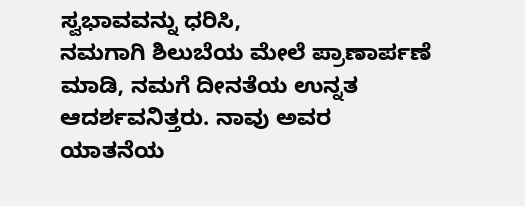ಸ್ವಭಾವವನ್ನು ಧರಿಸಿ,
ನಮಗಾಗಿ ಶಿಲುಬೆಯ ಮೇಲೆ ಪ್ರಾಣಾರ್ಪಣೆ ಮಾಡಿ, ನಮಗೆ ದೀನತೆಯ ಉನ್ನತ ಆದರ್ಶವನಿತ್ತರು. ನಾವು ಅವರ
ಯಾತನೆಯ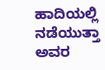ಹಾದಿಯಲ್ಲಿ ನಡೆಯುತ್ತಾ ಅವರ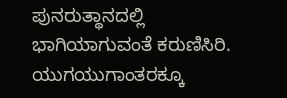ಪುನರುತ್ಥಾನದಲ್ಲಿ ಭಾಗಿಯಾಗುವಂತೆ ಕರುಣಿಸಿರಿ. ಯುಗಯುಗಾಂತರಕ್ಕೂ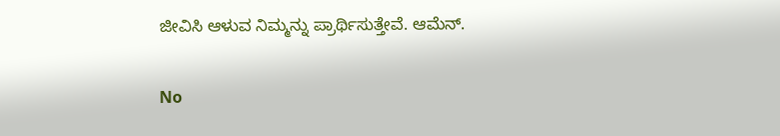ಜೀವಿಸಿ ಆಳುವ ನಿಮ್ಮನ್ನು ಪ್ರಾರ್ಥಿಸುತ್ತೇವೆ. ಆಮೆನ್.

No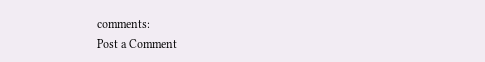comments:
Post a Comment